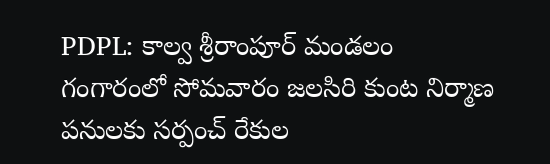PDPL: కాల్వ శ్రీరాంపూర్ మండలం గంగారంలో సోమవారం జలసిరి కుంట నిర్మాణ పనులకు సర్పంచ్ రేకుల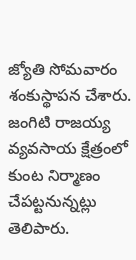జ్యోతి సోమవారం శంకుస్థాపన చేశారు. జంగిటి రాజయ్య వ్యవసాయ క్షేత్రంలో కుంట నిర్మాణం చేపట్టనున్నట్లు తెలిపారు.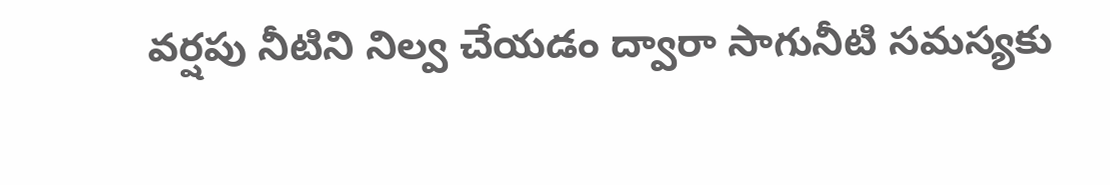వర్షపు నీటిని నిల్వ చేయడం ద్వారా సాగునీటి సమస్యకు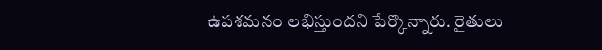ఉపశమనం లభిస్తుందని పేర్కొన్నారు. రైతులు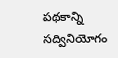పథకాన్ని సద్వినియోగం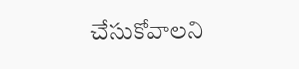చేసుకోవాలని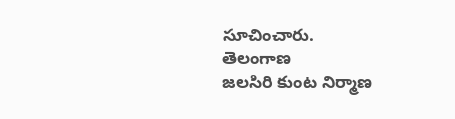సూచించారు.
తెలంగాణ
జలసిరి కుంట నిర్మాణ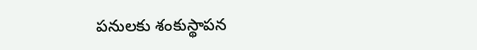పనులకు శంకుస్థాపన